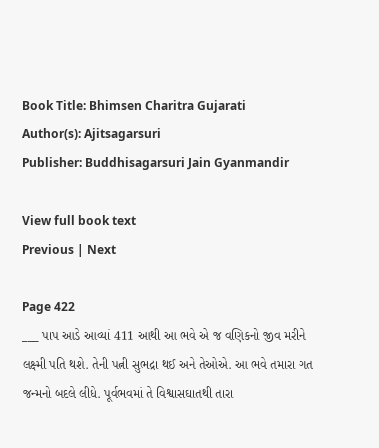Book Title: Bhimsen Charitra Gujarati
Author(s): Ajitsagarsuri
Publisher: Buddhisagarsuri Jain Gyanmandir

View full book text
Previous | Next

Page 422
___ પાપ આડે આવ્યાં 411 આથી આ ભવે એ જ વણિકનો જીવ મરીને લક્ષ્મી પતિ થશે. તેની પત્ની સુભદ્રા થઈ અને તેઓએ. આ ભવે તમારા ગત જન્મનો બદલે લીધે. પૂર્વભવમાં તે વિશ્વાસઘાતથી તારા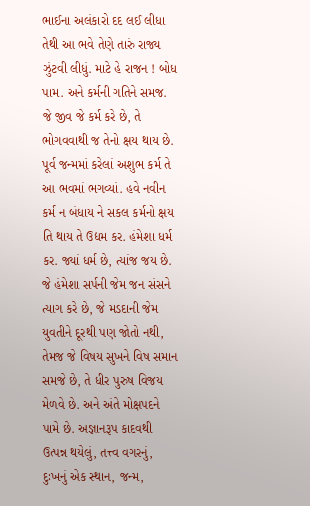ભાઈના અલંકારો દદ લઈ લીધા તેથી આ ભવે તેણે તારું રાજ્ય ઝુંટવી લીધું. માટે હે રાજન ! બોધ પામ. અને કર્મની ગતિને સમજ. જે જીવ જે કર્મ કરે છે, તે ભોગવવાથી જ તેનો ક્ષય થાય છે. પૂર્વ જન્મમાં કરેલાં અશુભ કર્મ તે આ ભવમાં ભગવ્યાં. હવે નવીન કર્મ ન બંધાય ને સકલ કર્મનો ક્ષય તિ થાય તે ઉદ્યમ કર. હંમેશા ધર્મ કર. જ્યાં ધર્મ છે, ત્યાંજ જય છે. જે હંમેશા સર્પની જેમ જન સંસને ત્યાગ કરે છે, જે મડદાની જેમ યુવતીને દૂરથી પણ જોતો નથી, તેમજ જે વિષય સુખને વિષ સમાન સમજે છે, તે ધીર પુરુષ વિજય મેળવે છે. અને અંતે મોક્ષપદને પામે છે. અજ્ઞાનરૂપ કાદવથી ઉત્પન્ન થયેલું, તત્ત્વ વગરનું, દુઃખનું એક સ્થાન, જન્મ,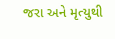જરા અને મૃત્યુથી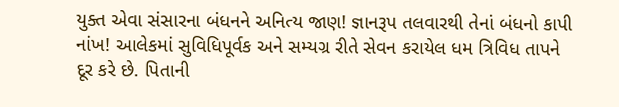યુક્ત એવા સંસારના બંધનને અનિત્ય જાણ! જ્ઞાનરૂપ તલવારથી તેનાં બંધનો કાપી નાંખ! આલેકમાં સુવિધિપૂર્વક અને સમ્યગ્ર રીતે સેવન કરાયેલ ધમ ત્રિવિધ તાપને દૂર કરે છે. પિતાની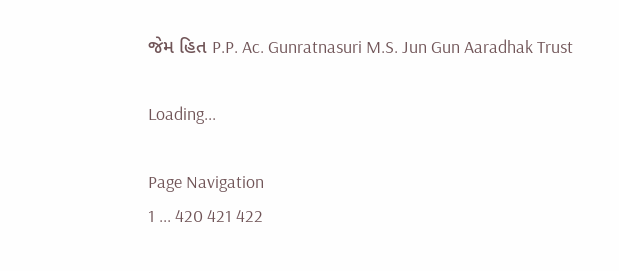જેમ હિત P.P. Ac. Gunratnasuri M.S. Jun Gun Aaradhak Trust

Loading...

Page Navigation
1 ... 420 421 422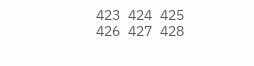423 424 425 426 427 428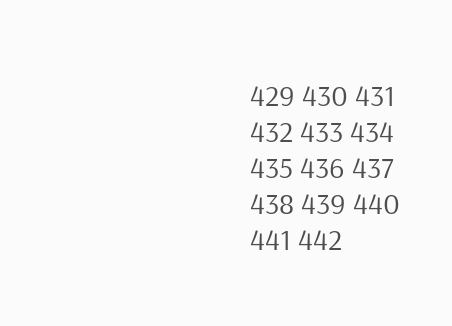429 430 431 432 433 434 435 436 437 438 439 440 441 442